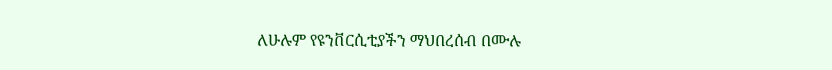ለሁሉም የዩንቨርሲቲያችን ማህበረሰብ በሙሉ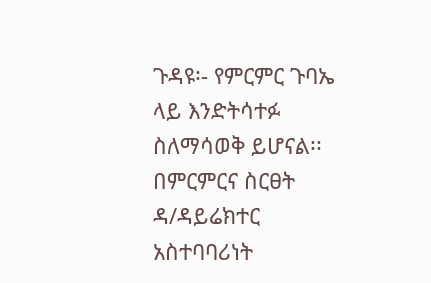ጉዳዩ፡- የምርምር ጉባኤ ላይ እንድትሳተፉ ስለማሳወቅ ይሆናል፡፡ በምርምርና ስርፀት ዳ/ዳይሬክተር አስተባባሪነት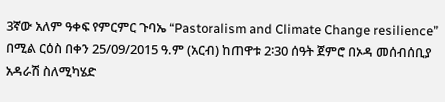3ኛው አለም ዓቀፍ የምርምር ጉባኤ “Pastoralism and Climate Change resilience” በሚል ርዕስ በቀን 25/09/2015 ዓ.ም (አርብ) ከጠዋቱ 2፡30 ሰዓት ጀምሮ በኦዳ መሰብሰቢያ አዳራሽ ስለሚካሄድ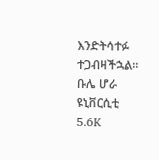እንድትሳተፉ ተጋብዛችኋል፡፡ ቡሌ ሆራ ዩኒቨርሲቲ 5.6K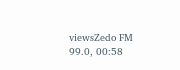viewsZedo FM 99.0, 00:58